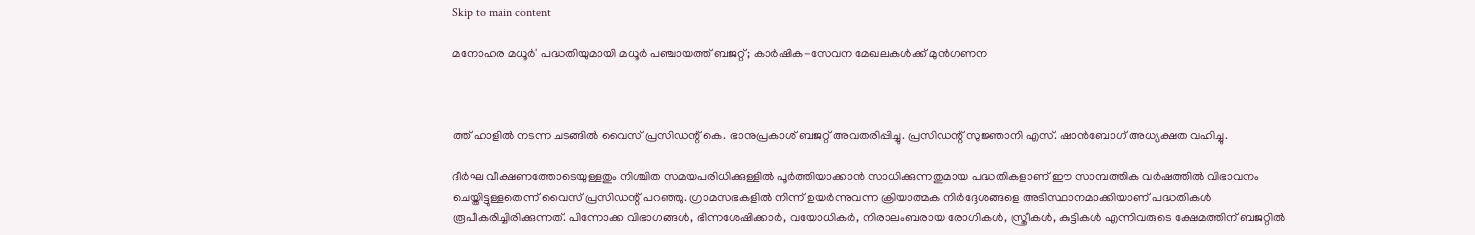Skip to main content

മനോഹര മധൂര്‍' പദ്ധതിയുമായി മധൂര്‍ പഞ്ചായത്ത് ബജറ്റ്; കാര്‍ഷിക-സേവന മേഖലകള്‍ക്ക് മുന്‍ഗണന



ത്ത് ഹാളില്‍ നടന്ന ചടങ്ങില്‍ വൈസ് പ്രസിഡന്റ് കെ. ഭാനുപ്രകാശ് ബജറ്റ് അവതരിപ്പിച്ചു. പ്രസിഡന്റ് സുജ്ഞാനി എസ്. ഷാന്‍ബോഗ് അധ്യക്ഷത വഹിച്ചു.

ദീര്‍ഘ വീക്ഷണത്തോടെയുള്ളതും നിശ്ചിത സമയപരിധിക്കുള്ളില്‍ പൂര്‍ത്തിയാക്കാന്‍ സാധിക്കുന്നതുമായ പദ്ധതികളാണ് ഈ സാമ്പത്തിക വര്‍ഷത്തില്‍ വിഭാവനം ചെയ്തിട്ടുള്ളതെന്ന് വൈസ് പ്രസിഡന്റ് പറഞ്ഞു. ഗ്രാമസഭകളില്‍ നിന്ന് ഉയര്‍ന്നുവന്ന ക്രിയാത്മക നിര്‍ദ്ദേശങ്ങളെ അടിസ്ഥാനമാക്കിയാണ് പദ്ധതികള്‍ രൂപീകരിച്ചിരിക്കുന്നത്. പിന്നോക്ക വിഭാഗങ്ങള്‍, ഭിന്നശേഷിക്കാര്‍, വയോധികര്‍, നിരാലംബരായ രോഗികള്‍, സ്ത്രീകള്‍, കുട്ടികള്‍ എന്നിവരുടെ ക്ഷേമത്തിന് ബജറ്റില്‍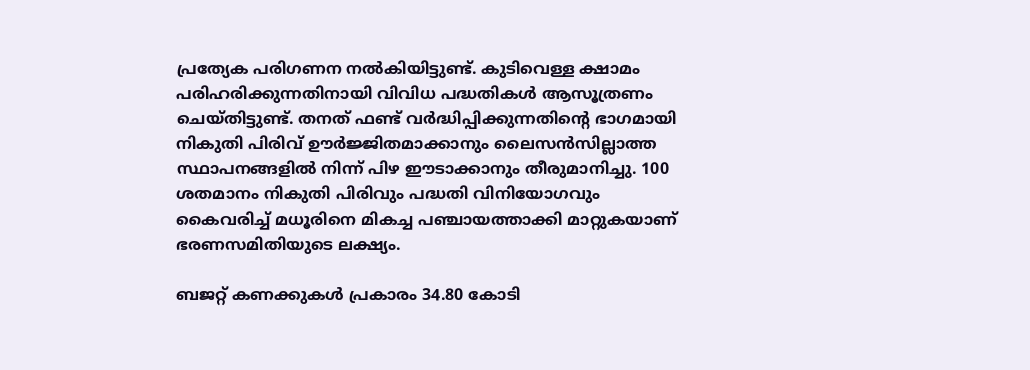പ്രത്യേക പരിഗണന നല്‍കിയിട്ടുണ്ട്. കുടിവെള്ള ക്ഷാമം പരിഹരിക്കുന്നതിനായി വിവിധ പദ്ധതികള്‍ ആസൂത്രണം ചെയ്തിട്ടുണ്ട്. തനത് ഫണ്ട് വര്‍ദ്ധിപ്പിക്കുന്നതിന്റെ ഭാഗമായി നികുതി പിരിവ് ഊര്‍ജ്ജിതമാക്കാനും ലൈസന്‍സില്ലാത്ത സ്ഥാപനങ്ങളില്‍ നിന്ന് പിഴ ഈടാക്കാനും തീരുമാനിച്ചു. 100 ശതമാനം നികുതി പിരിവും പദ്ധതി വിനിയോഗവും കൈവരിച്ച് മധൂരിനെ മികച്ച പഞ്ചായത്താക്കി മാറ്റുകയാണ് ഭരണസമിതിയുടെ ലക്ഷ്യം.

ബജറ്റ് കണക്കുകള്‍ പ്രകാരം 34.80 കോടി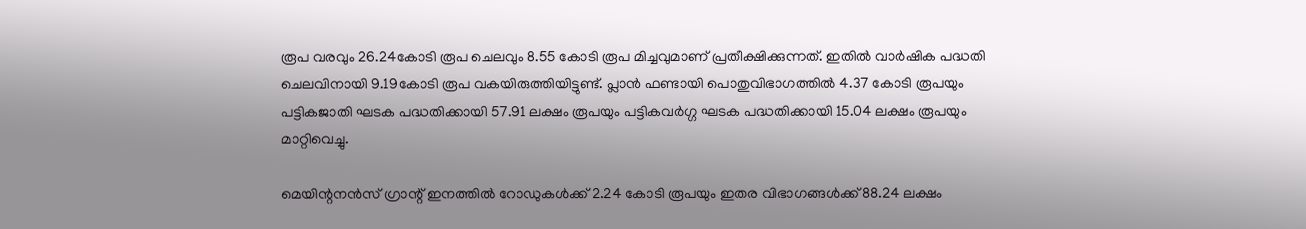രൂപ വരവും 26.24കോടി രൂപ ചെലവും 8.55 കോടി രൂപ മിച്ചവുമാണ് പ്രതീക്ഷിക്കുന്നത്. ഇതില്‍ വാര്‍ഷിക പദ്ധതി ചെലവിനായി 9.19കോടി രൂപ വകയിരുത്തിയിട്ടുണ്ട്. പ്ലാന്‍ ഫണ്ടായി പൊതുവിഭാഗത്തില്‍ 4.37 കോടി രൂപയും പട്ടികജാതി ഘടക പദ്ധതിക്കായി 57.91 ലക്ഷം രൂപയും പട്ടികവര്‍ഗ്ഗ ഘടക പദ്ധതിക്കായി 15.04 ലക്ഷം രൂപയും മാറ്റിവെച്ചു.

മെയിന്റനന്‍സ് ഗ്രാന്റ് ഇനത്തില്‍ റോഡുകള്‍ക്ക് 2.24 കോടി രൂപയും ഇതര വിഭാഗങ്ങള്‍ക്ക് 88.24 ലക്ഷം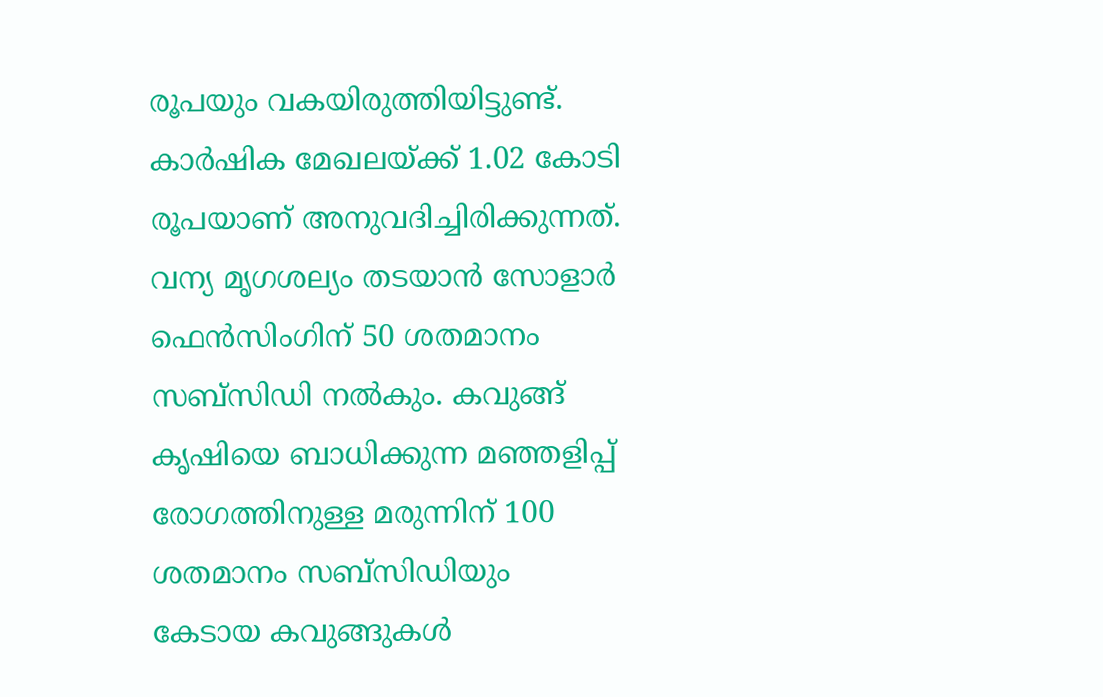രൂപയും വകയിരുത്തിയിട്ടുണ്ട്. കാര്‍ഷിക മേഖലയ്ക്ക് 1.02 കോടി രൂപയാണ് അനുവദിച്ചിരിക്കുന്നത്. വന്യ മൃഗശല്യം തടയാന്‍ സോളാര്‍ ഫെന്‍സിംഗിന് 50 ശതമാനം സബ്സിഡി നല്‍കും. കവുങ്ങ് കൃഷിയെ ബാധിക്കുന്ന മഞ്ഞളിപ്പ് രോഗത്തിനുള്ള മരുന്നിന് 100 ശതമാനം സബ്സിഡിയും കേടായ കവുങ്ങുകള്‍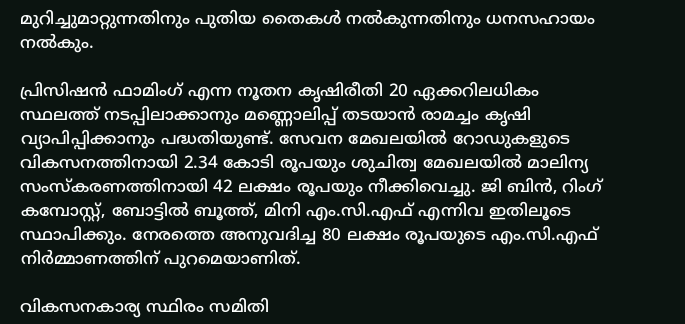മുറിച്ചുമാറ്റുന്നതിനും പുതിയ തൈകള്‍ നല്‍കുന്നതിനും ധനസഹായം നല്‍കും.

പ്രിസിഷന്‍ ഫാമിംഗ് എന്ന നൂതന കൃഷിരീതി 20 ഏക്കറിലധികം സ്ഥലത്ത് നടപ്പിലാക്കാനും മണ്ണൊലിപ്പ് തടയാന്‍ രാമച്ചം കൃഷി വ്യാപിപ്പിക്കാനും പദ്ധതിയുണ്ട്. സേവന മേഖലയില്‍ റോഡുകളുടെ വികസനത്തിനായി 2.34 കോടി രൂപയും ശുചിത്വ മേഖലയില്‍ മാലിന്യ സംസ്‌കരണത്തിനായി 42 ലക്ഷം രൂപയും നീക്കിവെച്ചു. ജി ബിന്‍, റിംഗ് കമ്പോസ്റ്റ്, ബോട്ടില്‍ ബൂത്ത്, മിനി എം.സി.എഫ് എന്നിവ ഇതിലൂടെ സ്ഥാപിക്കും. നേരത്തെ അനുവദിച്ച 80 ലക്ഷം രൂപയുടെ എം.സി.എഫ് നിര്‍മ്മാണത്തിന് പുറമെയാണിത്.

വികസനകാര്യ സ്ഥിരം സമിതി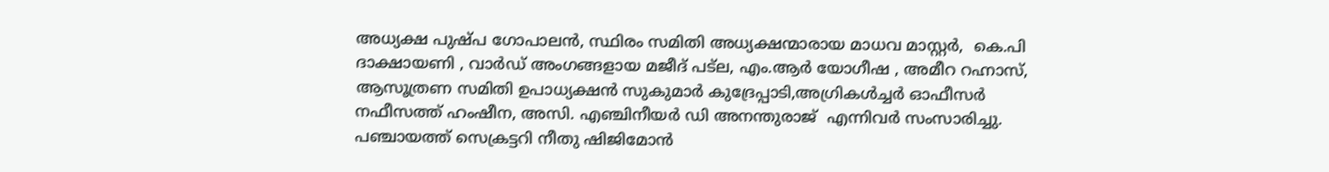അധ്യക്ഷ പുഷ്പ ഗോപാലന്‍, സ്ഥിരം സമിതി അധ്യക്ഷന്മാരായ മാധവ മാസ്റ്റര്‍,  കെ.പി ദാക്ഷായണി , വാര്‍ഡ് അംഗങ്ങളായ മജീദ് പട്ല, എം.ആര്‍ യോഗീഷ , അമീറ റഹ്നാസ്, ആസൂത്രണ സമിതി ഉപാധ്യക്ഷന്‍ സുകുമാര്‍ കുദ്രേപ്പാടി,അഗ്രികള്‍ച്ചര്‍ ഓഫീസര്‍ നഫീസത്ത് ഹംഷീന, അസി. എഞ്ചിനീയര്‍ ഡി അനന്തുരാജ്  എന്നിവര്‍ സംസാരിച്ചു. പഞ്ചായത്ത് സെക്രട്ടറി നീതു ഷിജിമോന്‍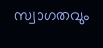സ്വാഗതവും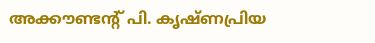അക്കൗണ്ടന്റ് പി. കൃഷ്ണപ്രിയ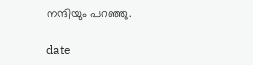നന്ദിയും പറഞ്ഞു.

date